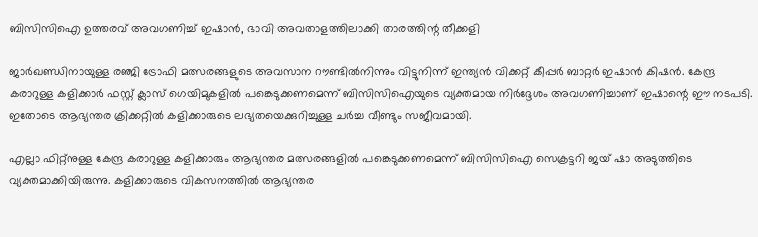ബിസിസിഐ ഉത്തരവ് അവഗണിച്ച് ഇഷാന്‍, ഭാവി അവതാളത്തിലാക്കി താരത്തിന്റ തീക്കളി

ജാര്‍ഖണ്ഡിനായുള്ള രഞ്ജി ട്രോഫി മത്സരങ്ങളുടെ അവസാന റൗണ്ടില്‍നിന്നും വിട്ടുനിന്ന് ഇന്ത്യന്‍ വിക്കറ്റ് കീപ്പര്‍ ബാറ്റര്‍ ഇഷാന്‍ കിഷന്‍. കേന്ദ്ര കരാറുള്ള കളിക്കാര്‍ ഫസ്റ്റ് ക്ലാസ് ഗെയിമുകളില്‍ പങ്കെടുക്കണമെന്ന് ബിസിസിഐയുടെ വ്യക്തമായ നിര്‍ദ്ദേശം അവഗണിച്ചാണ് ഇഷാന്റെ ഈ നടപടി. ഇതോടെ ആഭ്യന്തര ക്രിക്കറ്റില്‍ കളിക്കാരുടെ ലഭ്യതയെക്കുറിച്ചുള്ള ചര്‍ച്ച വീണ്ടും സജീവമായി.

എല്ലാ ഫിറ്റ്നുള്ള കേന്ദ്ര കരാറുള്ള കളിക്കാരും ആഭ്യന്തര മത്സരങ്ങളില്‍ പങ്കെടുക്കണമെന്ന് ബിസിസിഐ സെക്രട്ടറി ജയ് ഷാ അടുത്തിടെ വ്യക്തമാക്കിയിരുന്നു. കളിക്കാരുടെ വികസനത്തില്‍ ആഭ്യന്തര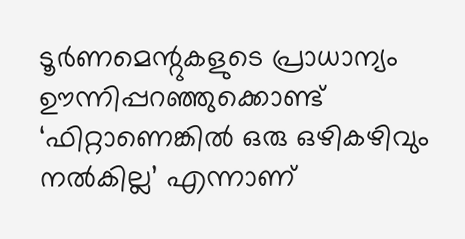ടൂര്‍ണമെന്റുകളുടെ പ്രാധാന്യം ഊന്നിപ്പറഞ്ഞുക്കൊണ്ട് ‘ഫിറ്റാണെങ്കില്‍ ഒരു ഒഴികഴിവും നല്‍കില്ല’ എന്നാണ്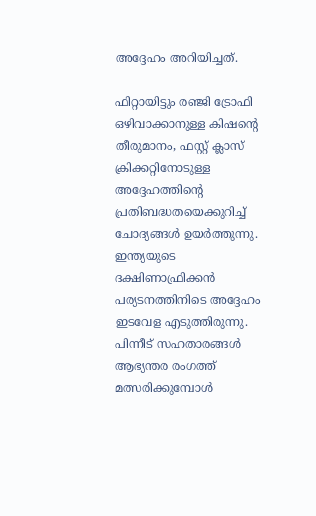അദ്ദേഹം അറിയിച്ചത്.

ഫിറ്റായിട്ടും രഞ്ജി ട്രോഫി ഒഴിവാക്കാനുള്ള കിഷന്റെ തീരുമാനം, ഫസ്റ്റ് ക്ലാസ് ക്രിക്കറ്റിനോടുള്ള അദ്ദേഹത്തിന്റെ പ്രതിബദ്ധതയെക്കുറിച്ച് ചോദ്യങ്ങള്‍ ഉയര്‍ത്തുന്നു. ഇന്ത്യയുടെ ദക്ഷിണാഫ്രിക്കന്‍ പര്യടനത്തിനിടെ അദ്ദേഹം ഇടവേള എടുത്തിരുന്നു. പിന്നീട് സഹതാരങ്ങള്‍ ആഭ്യന്തര രംഗത്ത് മത്സരിക്കുമ്പോള്‍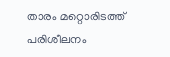താരം മറ്റൊരിടത്ത് പരിശീലനം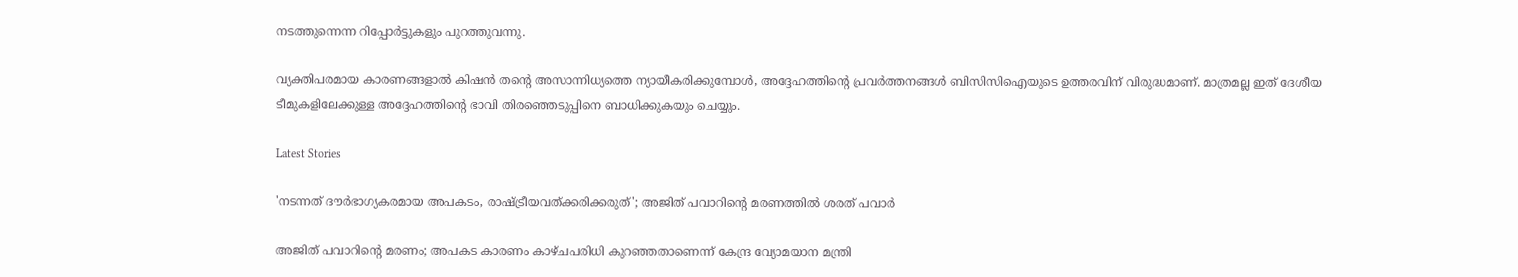നടത്തുന്നെന്ന റിപ്പോര്‍ട്ടുകളും പുറത്തുവന്നു.

വ്യക്തിപരമായ കാരണങ്ങളാല്‍ കിഷന്‍ തന്റെ അസാന്നിധ്യത്തെ ന്യായീകരിക്കുമ്പോള്‍, അദ്ദേഹത്തിന്റെ പ്രവര്‍ത്തനങ്ങള്‍ ബിസിസിഐയുടെ ഉത്തരവിന് വിരുദ്ധമാണ്. മാത്രമല്ല ഇത് ദേശീയ ടീമുകളിലേക്കുള്ള അദ്ദേഹത്തിന്റെ ഭാവി തിരഞ്ഞെടുപ്പിനെ ബാധിക്കുകയും ചെയ്യും.

Latest Stories

'നടന്നത് ദൗര്‍ഭാഗ്യകരമായ അപകടം, രാഷ്ട്രീയവത്ക്കരിക്കരുത്'; അജിത് പവാറിന്റെ മരണത്തില്‍ ശരത് പവാർ

അജിത് പവാറിന്റെ മരണം; അപകട കാരണം കാഴ്ചപരിധി കുറഞ്ഞതാണെന്ന് കേന്ദ്ര വ്യോമയാന മന്ത്രി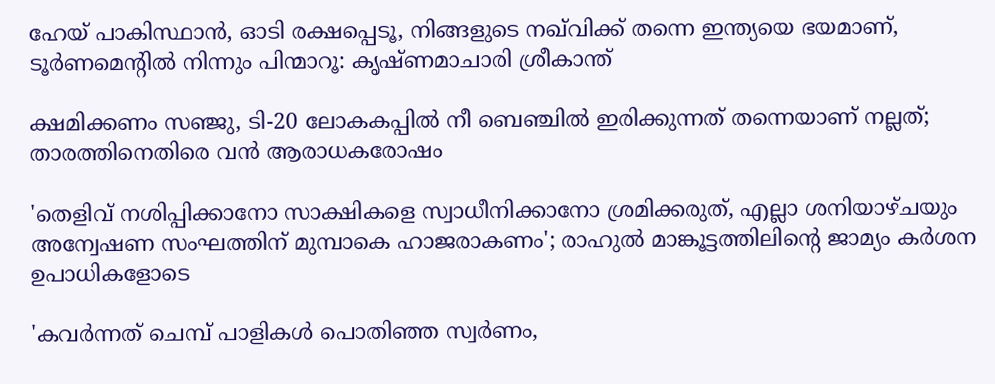ഹേയ് പാകിസ്ഥാൻ, ഓടി രക്ഷപ്പെടൂ, നിങ്ങളുടെ നഖ്‌വിക്ക് തന്നെ ഇന്ത്യയെ ഭയമാണ്, ടൂർണമെന്റിൽ നിന്നും പിന്മാറൂ: കൃഷ്ണമാചാരി ശ്രീകാന്ത്

ക്ഷമിക്കണം സഞ്ജു, ടി-20 ലോകകപ്പിൽ നീ ബെഞ്ചിൽ ഇരിക്കുന്നത് തന്നെയാണ് നല്ലത്; താരത്തിനെതിരെ വൻ ആരാധകരോഷം

'തെളിവ് നശിപ്പിക്കാനോ സാക്ഷികളെ സ്വാധീനിക്കാനോ ശ്രമിക്കരുത്, എല്ലാ ശനിയാഴ്ചയും അന്വേഷണ സംഘത്തിന് മുമ്പാകെ ഹാജരാകണം'; രാഹുൽ മാങ്കൂട്ടത്തിലിന്റെ ജാമ്യം കർശന ഉപാധികളോടെ

'കവർന്നത് ചെമ്പ് പാളികൾ പൊതിഞ്ഞ സ്വർണം,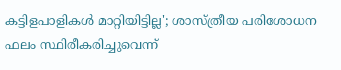കട്ടിളപാളികൾ മാറ്റിയിട്ടില്ല'; ശാസ്ത്രീയ പരിശോധന ഫലം സ്ഥിരീകരിച്ചുവെന്ന്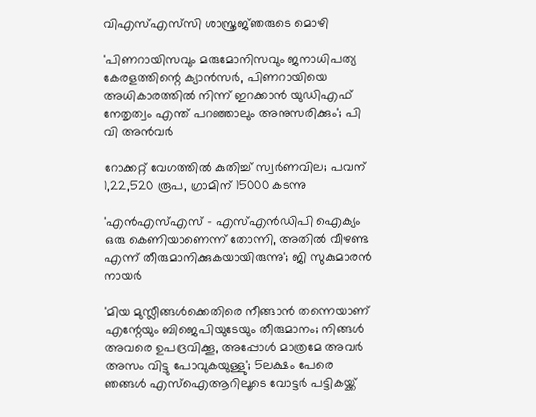വിഎസ്എസ്‍സി ശാസ്ത്രജ്‌ഞരുടെ മൊഴി

'പിണറായിസവും മരുമോനിസവും ജനാധിപത്യ കേരളത്തിന്റെ ക്യാൻസർ, പിണറായിയെ അധികാരത്തിൽ നിന്ന് ഇറക്കാൻ യുഡിഎഫ് നേതൃത്വം എന്ത്‌ പറഞ്ഞാലും അനുസരിക്കും'; പി വി അൻവർ

റോക്കറ്റ് വേഗത്തിൽ കുതിച്ച് സ്വർണവില; പവന് 1,22,520 രൂപ, ഗ്രാമിന് 15000 കടന്നു

'എന്‍എസ്എസ് - എസ്എന്‍ഡിപി ഐക്യം ഒരു കെണിയാണെന്ന് തോന്നി, അതിൽ വീഴണ്ട എന്ന് തീരുമാനിക്കുകയായിരുന്നു'; ജി സുകുമാരൻ നായർ

'മിയ മുസ്ലീങ്ങള്‍ക്കെതിരെ നീങ്ങാന്‍ തന്നെയാണ് എന്റേയും ബിജെപിയുടേയും തീരുമാനം; നിങ്ങള്‍ അവരെ ഉപദ്രവിക്കൂ, അപ്പോള്‍ മാത്രമേ അവര്‍ അസം വിട്ടു പോവുകയുള്ളു'; 5ലക്ഷം പേരെ ഞങ്ങള്‍ എസ്‌ഐആറിലൂടെ വോട്ടര്‍ പട്ടികയ്ക്ക്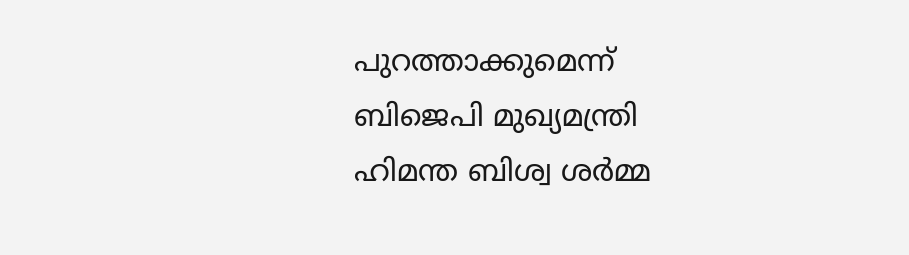പുറത്താക്കുമെന്ന് ബിജെപി മുഖ്യമന്ത്രി ഹിമന്ത ബിശ്വ ശര്‍മ്മ